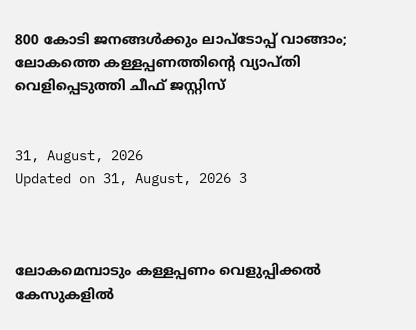800 കോടി ജനങ്ങൾക്കും ലാപ്ടോപ്പ് വാങ്ങാം; ലോകത്തെ കള്ളപ്പണത്തിന്റെ വ്യാപ്തി വെളിപ്പെടുത്തി ചീഫ് ജസ്റ്റിസ്


31, August, 2026
Updated on 31, August, 2026 3



ലോകമെമ്പാടും കള്ളപ്പണം വെളുപ്പിക്കൽ കേസുകളിൽ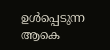ഉൾപ്പെടുന്ന ആകെ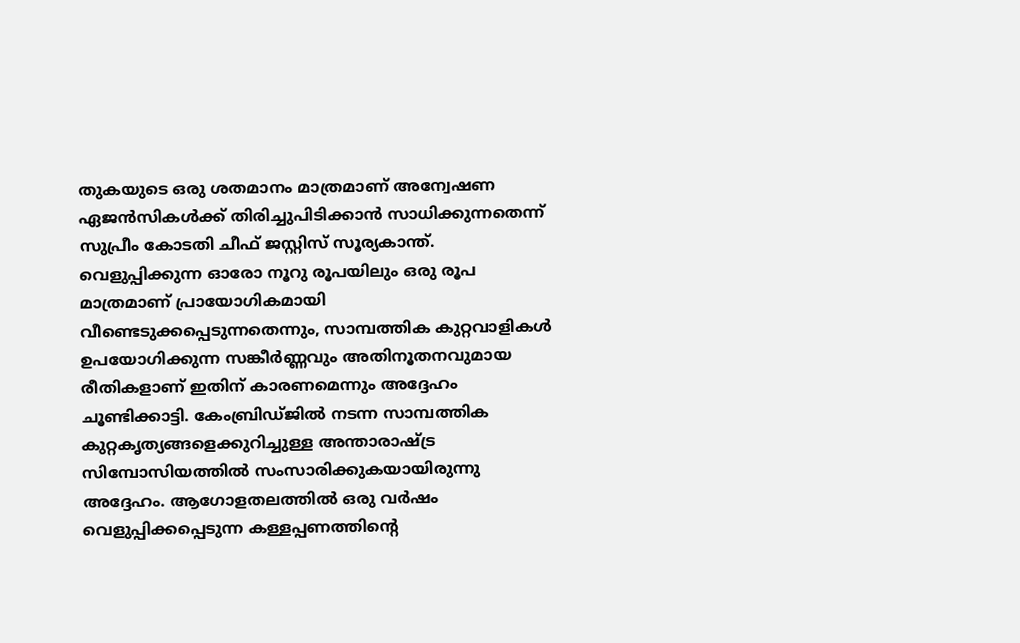തുകയുടെ ഒരു ശതമാനം മാത്രമാണ് അന്വേഷണ ഏജൻസികൾക്ക് തിരിച്ചുപിടിക്കാൻ സാധിക്കുന്നതെന്ന് സുപ്രീം കോടതി ചീഫ് ജസ്റ്റിസ് സൂര്യകാന്ത്. വെളുപ്പിക്കുന്ന ഓരോ നൂറു രൂപയിലും ഒരു രൂപ മാത്രമാണ് പ്രായോഗികമായി വീണ്ടെടുക്കപ്പെടുന്നതെന്നും, സാമ്പത്തിക കുറ്റവാളികൾ ഉപയോഗിക്കുന്ന സങ്കീർണ്ണവും അതിനൂതനവുമായ രീതികളാണ് ഇതിന് കാരണമെന്നും അദ്ദേഹം ചൂണ്ടിക്കാട്ടി. കേംബ്രിഡ്ജിൽ നടന്ന സാമ്പത്തിക കുറ്റകൃത്യങ്ങളെക്കുറിച്ചുള്ള അന്താരാഷ്ട്ര സിമ്പോസിയത്തിൽ സംസാരിക്കുകയായിരുന്നു അദ്ദേഹം. ആഗോളതലത്തിൽ ഒരു വർഷം വെളുപ്പിക്കപ്പെടുന്ന കള്ളപ്പണത്തിന്റെ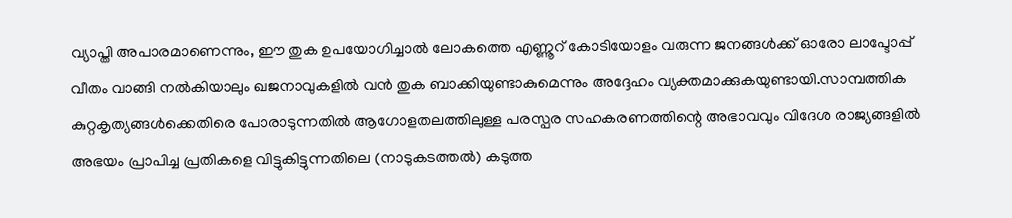വ്യാപ്തി അപാരമാണെന്നും, ഈ തുക ഉപയോഗിച്ചാൽ ലോകത്തെ എണ്ണൂറ് കോടിയോളം വരുന്ന ജനങ്ങൾക്ക് ഓരോ ലാപ്ടോപ്പ് വീതം വാങ്ങി നൽകിയാലും ഖജനാവുകളിൽ വൻ തുക ബാക്കിയുണ്ടാകുമെന്നും അദ്ദേഹം വ്യക്തമാക്കുകയുണ്ടായി.സാമ്പത്തിക കുറ്റകൃത്യങ്ങൾക്കെതിരെ പോരാടുന്നതിൽ ആഗോളതലത്തിലുള്ള പരസ്പര സഹകരണത്തിന്റെ അഭാവവും വിദേശ രാജ്യങ്ങളിൽ അഭയം പ്രാപിച്ച പ്രതികളെ വിട്ടുകിട്ടുന്നതിലെ (നാടുകടത്തൽ) കടുത്ത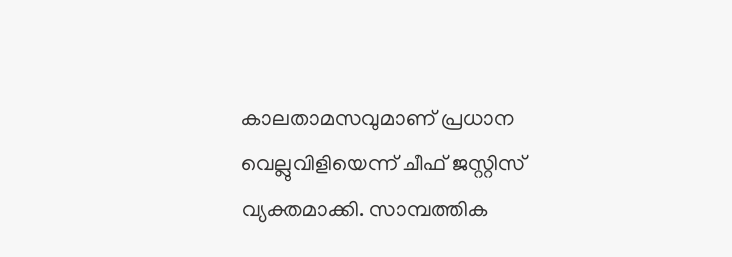കാലതാമസവുമാണ് പ്രധാന വെല്ലുവിളിയെന്ന് ചീഫ് ജസ്റ്റിസ് വ്യക്തമാക്കി. സാമ്പത്തിക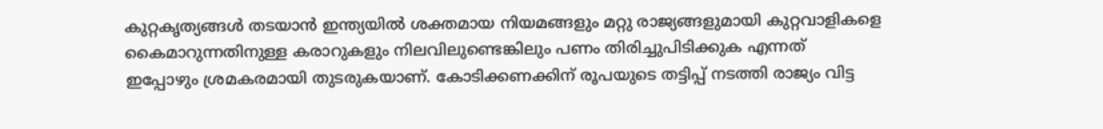കുറ്റകൃത്യങ്ങൾ തടയാൻ ഇന്ത്യയിൽ ശക്തമായ നിയമങ്ങളും മറ്റു രാജ്യങ്ങളുമായി കുറ്റവാളികളെ കൈമാറുന്നതിനുള്ള കരാറുകളും നിലവിലുണ്ടെങ്കിലും പണം തിരിച്ചുപിടിക്കുക എന്നത് ഇപ്പോഴും ശ്രമകരമായി തുടരുകയാണ്. കോടിക്കണക്കിന് രൂപയുടെ തട്ടിപ്പ് നടത്തി രാജ്യം വിട്ട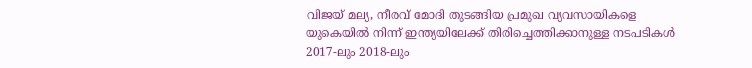വിജയ് മല്യ, നീരവ് മോദി തുടങ്ങിയ പ്രമുഖ വ്യവസായികളെ യുകെയിൽ നിന്ന് ഇന്ത്യയിലേക്ക് തിരിച്ചെത്തിക്കാനുള്ള നടപടികൾ 2017-ലും 2018-ലും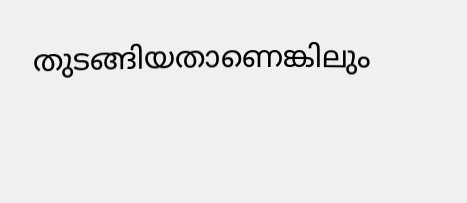തുടങ്ങിയതാണെങ്കിലും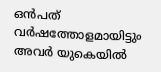ഒൻപത് വർഷത്തോളമായിട്ടും അവർ യുകെയിൽ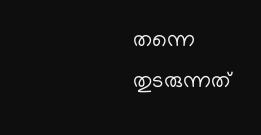തന്നെ തുടരുന്നത്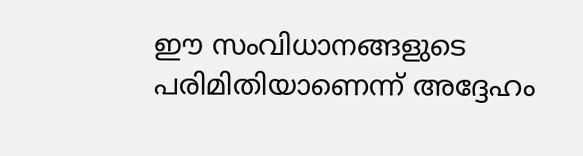ഈ സംവിധാനങ്ങളുടെ പരിമിതിയാണെന്ന് അദ്ദേഹം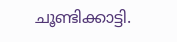ചൂണ്ടിക്കാട്ടി.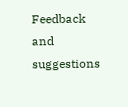Feedback and suggestions